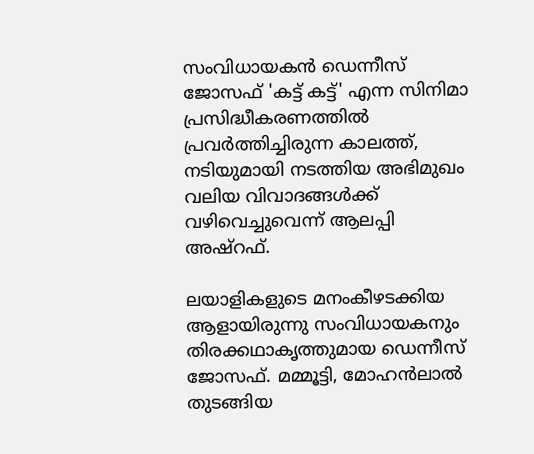സംവിധായകൻ ഡെന്നീസ് ജോസഫ് 'കട്ട് കട്ട്' എന്ന സിനിമാ പ്രസിദ്ധീകരണത്തിൽ പ്രവർത്തിച്ചിരുന്ന കാലത്ത്, നടിയുമായി നടത്തിയ അഭിമുഖം വലിയ വിവാദങ്ങൾക്ക് വഴിവെച്ചുവെന്ന് ആലപ്പി അഷ്റഫ്.

ലയാളികളുടെ മനംകീഴടക്കിയ ആളായിരുന്നു സംവിധായകനും തിരക്കഥാകൃത്തുമായ ഡെന്നീസ് ജോസഫ്. മമ്മൂട്ടി, മോഹൻലാൽ തുടങ്ങിയ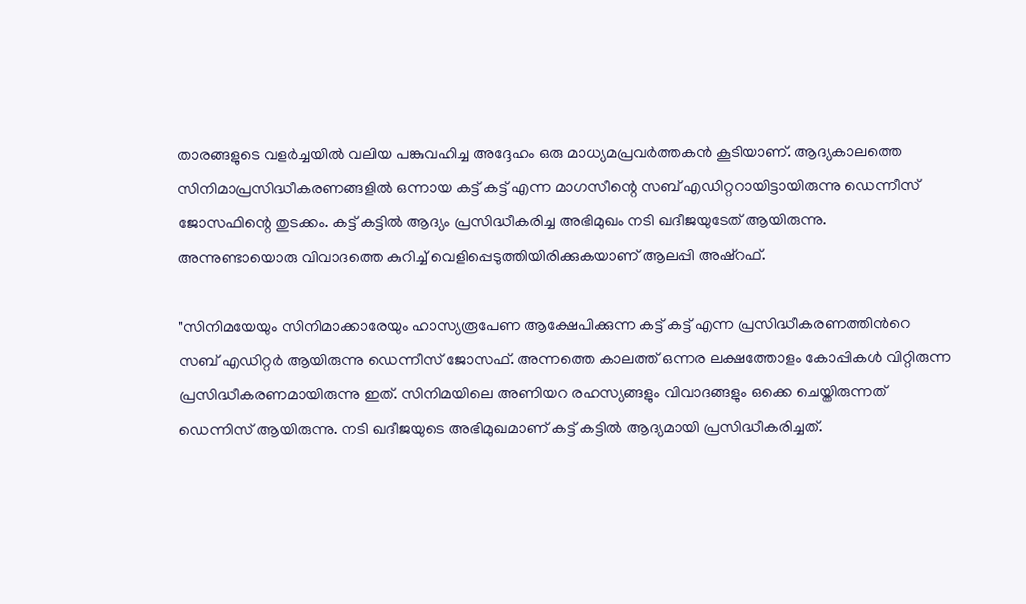താരങ്ങളുടെ വളർച്ചയിൽ വലിയ പങ്കുവഹിച്ച അദ്ദേഹം ഒരു മാധ്യമപ്രവർത്തകൻ കൂടിയാണ്. ആദ്യകാലത്തെ സിനിമാപ്രസിദ്ധീകരണങ്ങളിൽ ഒന്നായ കട്ട് കട്ട് എന്ന മാഗസീന്റെ സബ് എഡിറ്ററായിട്ടായിരുന്നു ഡെന്നീസ് ജോസഫിന്റെ തുടക്കം. കട്ട് കട്ടിൽ ആദ്യം പ്രസിദ്ധീകരിച്ച അഭിമുഖം നടി ഖദീജയുടേത് ആയിരുന്നു. അന്നുണ്ടായൊരു വിവാദത്തെ കുറിച്ച് വെളിപ്പെടുത്തിയിരിക്കുകയാണ് ആലപ്പി അഷ്റഫ്.

"സിനിമയേയും സിനിമാക്കാരേയും ഹാസ്യരൂപേണ ആക്ഷേപിക്കുന്ന കട്ട് കട്ട് എന്ന പ്രസിദ്ധീകരണത്തിന്‍റെ സബ് എഡിറ്റർ ആയിരുന്നു ഡെന്നീസ് ജോസഫ്. അന്നത്തെ കാലത്ത് ഒന്നര ലക്ഷത്തോളം കോപ്പികള്‍ വിറ്റിരുന്ന പ്രസിദ്ധീകരണമായിരുന്നു ഇത്. സിനിമയിലെ അണിയറ രഹസ്യങ്ങളും വിവാദങ്ങളും ഒക്കെ ചെയ്തിരുന്നത് ഡെന്നിസ് ആയിരുന്നു. നടി ഖദീജയുടെ അഭിമുഖമാണ് കട്ട് കട്ടില്‍ ആദ്യമായി പ്രസിദ്ധീകരിച്ചത്.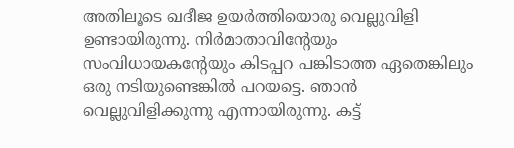അതിലൂടെ ഖദീജ ഉയര്‍ത്തിയൊരു വെല്ലുവിളി ഉണ്ടായിരുന്നു. നിര്‍മാതാവിന്‍റേയും സംവിധായകന്‍റേയും കിടപ്പറ പങ്കിടാത്ത ഏതെങ്കിലും ഒരു നടിയുണ്ടെങ്കില്‍ പറയട്ടെ. ഞാന്‍ വെല്ലുവിളിക്കുന്നു എന്നായിരുന്നു. കട്ട്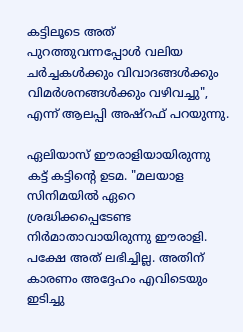കട്ടിലൂടെ അത് പുറത്തുവന്നപ്പോള്‍ വലിയ ചര്‍ച്ചകള്‍ക്കും വിവാദങ്ങള്‍ക്കും വിമര്‍ശനങ്ങള്‍ക്കും വഴിവച്ചു", എന്ന് ആലപ്പി അഷ്റഫ് പറയുന്നു.

ഏലിയാസ് ഈരാളിയായിരുന്നു കട്ട് കട്ടിന്റെ ഉടമ. "മലയാള സിനിമയില്‍ ഏറെ ശ്രദ്ധിക്കപ്പെടേണ്ട നിര്‍മാതാവായിരുന്നു ഈരാളി. പക്ഷേ അത് ലഭിച്ചില്ല. അതിന് കാരണം അദ്ദേഹം എവിടെയും ഇടിച്ചു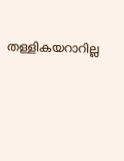തള്ളികയറാറില്ല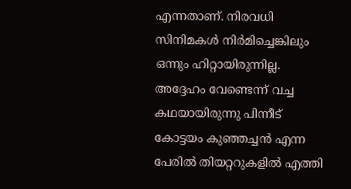എന്നതാണ്. നിരവധി സിനിമകൾ നിർമിച്ചെങ്കിലും ഒന്നും ഹിറ്റായിരുന്നില്ല. അദ്ദേഹം വേണ്ടെന്ന് വച്ച കഥയായിരുന്നു പിന്നീട് കോട്ടയം കുഞ്ഞച്ചൻ എന്ന പേരിൽ തിയറ്ററുകളിൽ എത്തി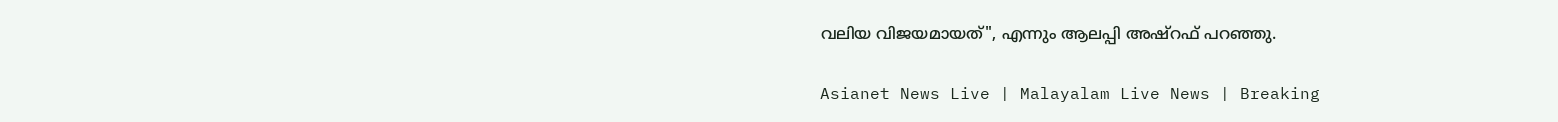വലിയ വിജയമായത്", എന്നും ആലപ്പി അഷ്റഫ് പറഞ്ഞു.

Asianet News Live | Malayalam Live News | Breaking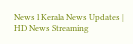News l Kerala News Updates | HD News Streaming